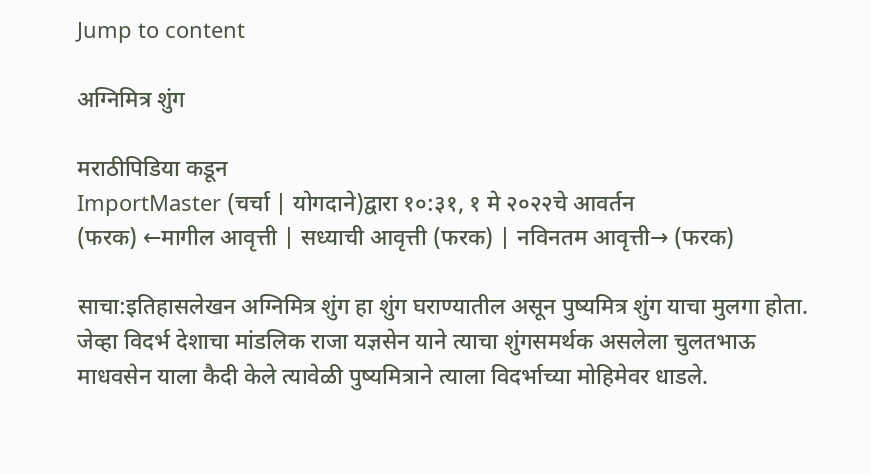Jump to content

अग्निमित्र शुंग

मराठीपिडिया कडून
ImportMaster (चर्चा | योगदाने)द्वारा १०:३१, १ मे २०२२चे आवर्तन
(फरक) ←मागील आवृत्ती | सध्याची आवृत्ती (फरक) | नविनतम आवृत्ती→ (फरक)

साचा:इतिहासलेखन अग्निमित्र शुंग हा शुंग घराण्यातील असून पुष्यमित्र शुंग याचा मुलगा होता. जेव्हा विदर्भ देशाचा मांडलिक राजा यज्ञसेन याने त्याचा शुंगसमर्थक असलेला चुलतभाऊ माधवसेन याला कैदी केले त्यावेळी पुष्यमित्राने त्याला विदर्भाच्या मोहिमेवर धाडले.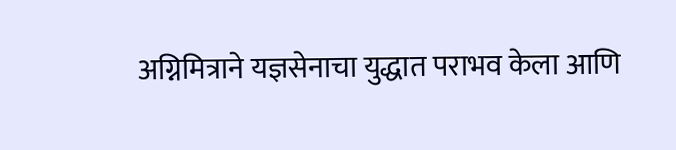अग्निमित्राने यज्ञसेनाचा युद्धात पराभव केला आणि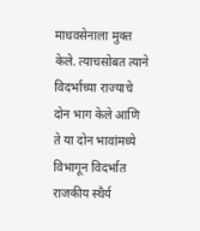माधवसेनाला मुक्त केले. त्याचसोबत त्याने विदर्भाच्या राज्याचे दोन भाग केले आणि ते या दोन भावांमध्ये विभागून विदर्भात राजकीय स्थैर्य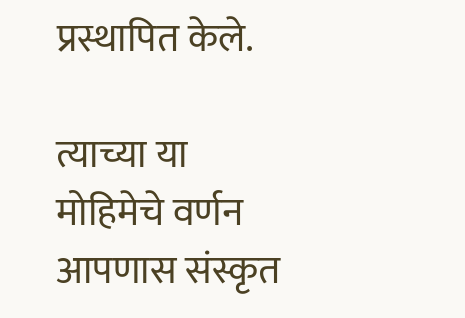प्रस्थापित केले.

त्याच्या या मोहिमेचे वर्णन आपणास संस्कृत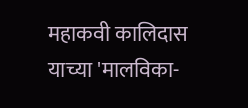महाकवी कालिदास याच्या 'मालविका-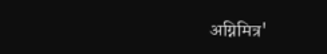अग्निमित्र'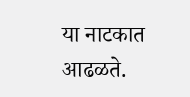या नाटकात आढळते.